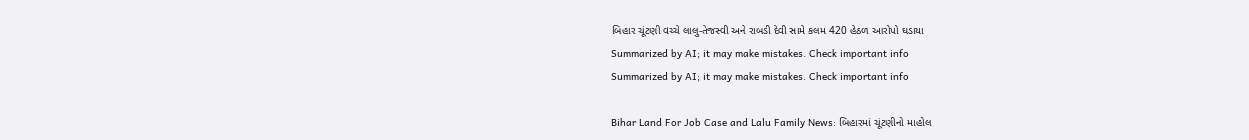બિહાર ચૂંટણી વચ્ચે લાલુ-તેજસ્વી અને રાબડી દેવી સામે કલમ 420 હેઠળ આરોપો ઘડાયા
Summarized by AI; it may make mistakes. Check important info
Summarized by AI; it may make mistakes. Check important info

Bihar Land For Job Case and Lalu Family News: બિહારમાં ચૂંટણીનો માહોલ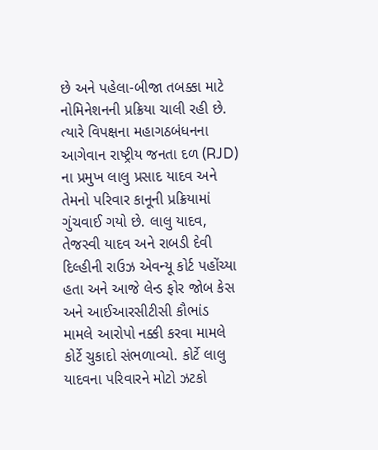છે અને પહેલા-બીજા તબક્કા માટે નોમિનેશનની પ્રક્રિયા ચાલી રહી છે. ત્યારે વિપક્ષના મહાગઠબંધનના આગેવાન રાષ્ટ્રીય જનતા દળ (RJD) ના પ્રમુખ લાલુ પ્રસાદ યાદવ અને તેમનો પરિવાર કાનૂની પ્રક્રિયામાં ગુંચવાઈ ગયો છે. લાલુ યાદવ, તેજસ્વી યાદવ અને રાબડી દેવી દિલ્હીની રાઉઝ એવન્યૂ કોર્ટ પહોંચ્યા હતા અને આજે લેન્ડ ફોર જોબ કેસ અને આઈઆરસીટીસી કૌભાંડ મામલે આરોપો નક્કી કરવા મામલે કોર્ટે ચુકાદો સંભળાવ્યો. કોર્ટે લાલુ યાદવના પરિવારને મોટો ઝટકો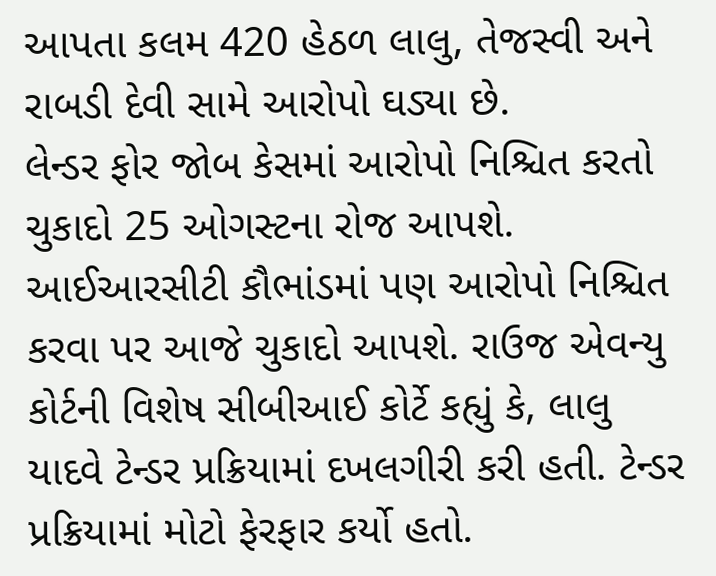આપતા કલમ 420 હેઠળ લાલુ, તેજસ્વી અને રાબડી દેવી સામે આરોપો ઘડ્યા છે.
લેન્ડર ફોર જોબ કેસમાં આરોપો નિશ્ચિત કરતો ચુકાદો 25 ઓગસ્ટના રોજ આપશે. આઈઆરસીટી કૌભાંડમાં પણ આરોપો નિશ્ચિત કરવા પર આજે ચુકાદો આપશે. રાઉજ એવન્યુ કોર્ટની વિશેષ સીબીઆઈ કોર્ટે કહ્યું કે, લાલુ યાદવે ટેન્ડર પ્રક્રિયામાં દખલગીરી કરી હતી. ટેન્ડર પ્રક્રિયામાં મોટો ફેરફાર કર્યો હતો.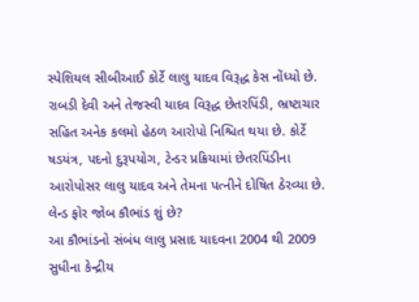સ્પેશિયલ સીબીઆઈ કોર્ટે લાલુ યાદવ વિરૂદ્ધ કેસ નોંધ્યો છે. રાબડી દેવી અને તેજસ્વી યાદવ વિરૂદ્ધ છેતરપિંડી, ભ્રષ્ટાચાર સહિત અનેક કલમો હેઠળ આરોપો નિશ્ચિત થયા છે. કોર્ટે ષડયંત્ર, પદનો દુરૂપયોગ, ટેન્ડર પ્રક્રિયામાં છેતરપિંડીના આરોપોસર લાલુ યાદવ અને તેમના પત્નીને દોષિત ઠેરવ્યા છે.
લેન્ડ ફોર જોબ કૌભાંડ શું છે?
આ કૌભાંડનો સંબંધ લાલુ પ્રસાદ યાદવના 2004 થી 2009 સુધીના કેન્દ્રીય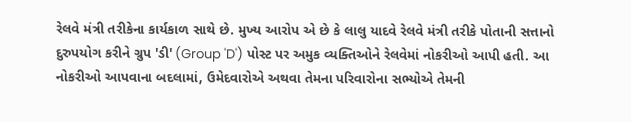રેલવે મંત્રી તરીકેના કાર્યકાળ સાથે છે. મુખ્ય આરોપ એ છે કે લાલુ યાદવે રેલવે મંત્રી તરીકે પોતાની સત્તાનો દુરુપયોગ કરીને ગ્રુપ 'ડી' (Group 'D') પોસ્ટ પર અમુક વ્યક્તિઓને રેલવેમાં નોકરીઓ આપી હતી. આ નોકરીઓ આપવાના બદલામાં, ઉમેદવારોએ અથવા તેમના પરિવારોના સભ્યોએ તેમની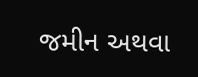જમીન અથવા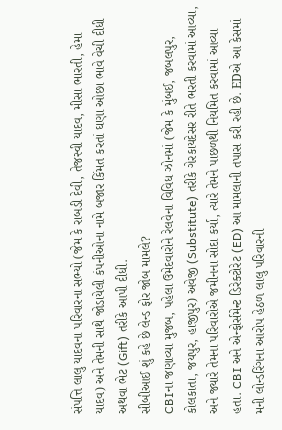સંપત્તિ લાલુ યાદવના પરિવારના સભ્યો (જેમ કે રાબડી દેવી, તેજસ્વી યાદવ, મીસા ભારતી, હેમા યાદવ) અને તેમની સાથે જોડાયેલી કંપનીઓના નામે બજાર કિંમત કરતાં ઘણા ઓછા ભાવે વેચી દીધી અથવા ભેટ (Gift) તરીકે આપી દીધી.
સીબીઆઈ શું કહે છે લેન્ડ ફોર જોબ મામલે?
CBIના જણાવ્યા મુજબ, પહેલા ઉમેદવારોને રેલવેના વિવિધ ઝોનમાં (જેમ કે મુંબઈ, જબલપુર, કોલકાતા, જયપુર, હાજીપુર) અવેજી (Substitute) તરીકે ગેરકાયદેસર રીતે ભરતી કરવામાં આવ્યા, અને જ્યારે તેમના પરિવારોએ જમીનના સોદા કર્યા, ત્યારે તેમને પાછળથી નિયમિત કરવામાં આવ્યા હતા. CBI અને એન્ફોર્સમેન્ટ ડિરેક્ટોરેટ (ED) આ મામલાની તપાસ કરી રહી છે. EDએ આ કેસમાં મની લોન્ડરિંગના આરોપ હેઠળ લાલુ પરિવારની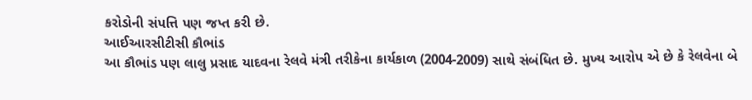કરોડોની સંપત્તિ પણ જપ્ત કરી છે.
આઈઆરસીટીસી કૌભાંડ
આ કૌભાંડ પણ લાલુ પ્રસાદ યાદવના રેલવે મંત્રી તરીકેના કાર્યકાળ (2004-2009) સાથે સંબંધિત છે. મુખ્ય આરોપ એ છે કે રેલવેના બે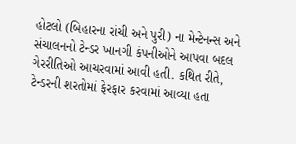હોટલો (બિહારના રાંચી અને પુરી) ના મેન્ટેનન્સ અને સંચાલનનો ટેન્ડર ખાનગી કંપનીઓને આપવા બદલ ગેરરીતિઓ આચરવામાં આવી હતી. કથિત રીતે, ટેન્ડરની શરતોમાં ફેરફાર કરવામાં આવ્યા હતા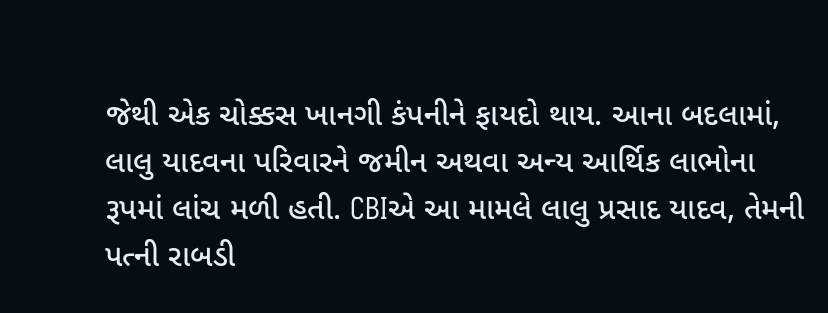જેથી એક ચોક્કસ ખાનગી કંપનીને ફાયદો થાય. આના બદલામાં, લાલુ યાદવના પરિવારને જમીન અથવા અન્ય આર્થિક લાભોના રૂપમાં લાંચ મળી હતી. CBIએ આ મામલે લાલુ પ્રસાદ યાદવ, તેમની પત્ની રાબડી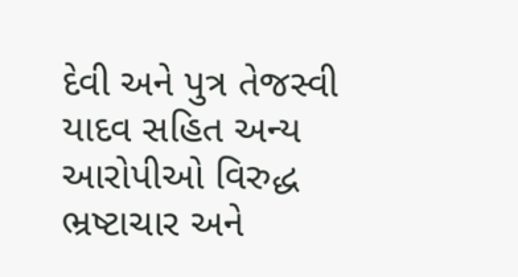દેવી અને પુત્ર તેજસ્વી યાદવ સહિત અન્ય આરોપીઓ વિરુદ્ધ ભ્રષ્ટાચાર અને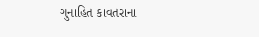ગુનાહિત કાવતરાના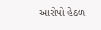આરોપો હેઠળ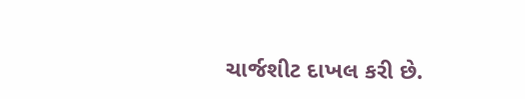ચાર્જશીટ દાખલ કરી છે.